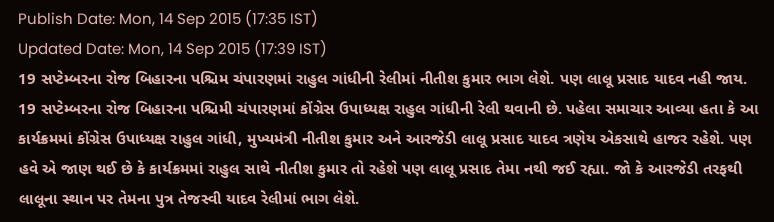Publish Date: Mon, 14 Sep 2015 (17:35 IST)
Updated Date: Mon, 14 Sep 2015 (17:39 IST)
19 સપ્ટેમ્બરના રોજ બિહારના પશ્ચિમ ચંપારણમાં રાહુલ ગાંધીની રેલીમાં નીતીશ કુમાર ભાગ લેશે. પણ લાલૂ પ્રસાદ યાદવ નહી જાય.
19 સપ્ટેમ્બરના રોજ બિહારના પશ્ચિમી ચંપારણમાં કોંગ્રેસ ઉપાધ્યક્ષ રાહુલ ગાંધીની રેલી થવાની છે. પહેલા સમાચાર આવ્યા હતા કે આ કાર્યક્રમમાં કોંગ્રેસ ઉપાધ્યક્ષ રાહુલ ગાંધી, મુખ્યમંત્રી નીતીશ કુમાર અને આરજેડી લાલૂ પ્રસાદ યાદવ ત્રણેય એકસાથે હાજર રહેશે. પણ હવે એ જાણ થઈ છે કે કાર્યક્રમમાં રાહુલ સાથે નીતીશ કુમાર તો રહેશે પણ લાલૂ પ્રસાદ તેમા નથી જઈ રહ્યા. જો કે આરજેડી તરફથી લાલૂના સ્થાન પર તેમના પુત્ર તેજસ્વી યાદવ રેલીમાં ભાગ લેશે.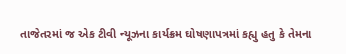તાજેતરમાં જ એક ટીવી ન્યૂઝના કાર્યક્રમ ઘોષણાપત્રમાં કહ્યુ હતુ કે તેમના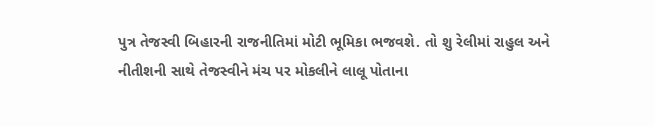પુત્ર તેજસ્વી બિહારની રાજનીતિમાં મોટી ભૂમિકા ભજવશે. તો શુ રેલીમાં રાહુલ અને નીતીશની સાથે તેજસ્વીને મંચ પર મોકલીને લાલૂ પોતાના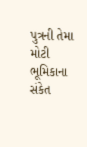પુત્રની તેમા મોટી ભૂમિકાના સંકેત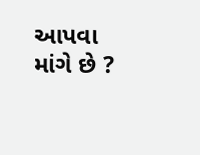આપવા માંગે છે ?